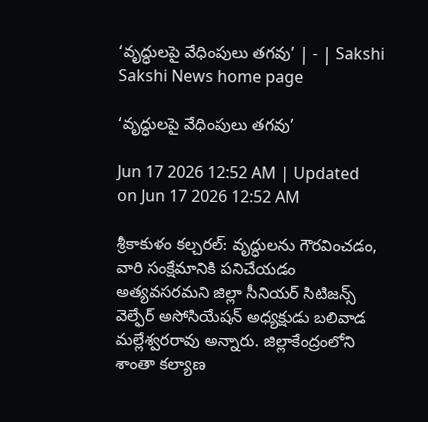‘వృద్ధులపై వేధింపులు తగవు’ | - | Sakshi
Sakshi News home page

‘వృద్ధులపై వేధింపులు తగవు’

Jun 17 2026 12:52 AM | Updated on Jun 17 2026 12:52 AM

శ్రీకాకుళం కల్చరల్‌: వృద్ధులను గౌరవించడం, వారి సంక్షేమానికి పనిచేయడం అత్యవసరమని జిల్లా సీనియర్‌ సిటిజన్స్‌ వెల్ఫేర్‌ అసోసియేషన్‌ అధ్యక్షుడు బలివాడ మల్లేశ్వరరావు అన్నారు. జిల్లాకేంద్రంలోని శాంతా కల్యాణ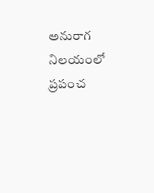అనురాగ నిలయంలో ప్రపంచ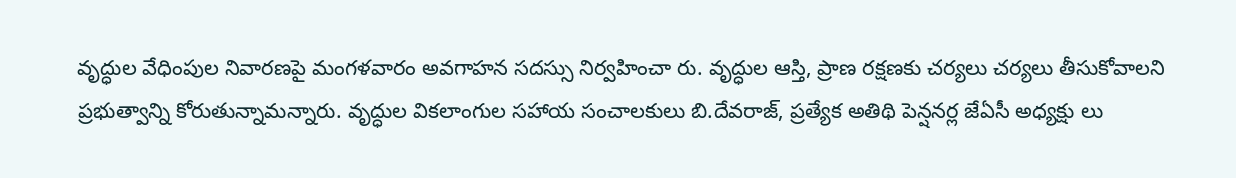వృద్ధుల వేధింపుల నివారణపై మంగళవారం అవగాహన సదస్సు నిర్వహించా రు. వృద్ధుల ఆస్తి, ప్రాణ రక్షణకు చర్యలు చర్యలు తీసుకోవాలని ప్రభుత్వాన్ని కోరుతున్నామన్నారు. వృద్ధుల వికలాంగుల సహాయ సంచాలకులు బి.దేవరాజ్‌, ప్రత్యేక అతిథి పెన్షనర్ల జేఏసీ అధ్యక్షు లు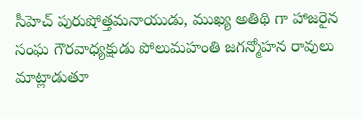సీహెచ్‌ పురుషోత్తమనాయుడు, ముఖ్య అతిథి గా హాజరైన సంఘ గౌరవాధ్యక్షుడు పోలుమహంతి జగన్మోహన రావులు మాట్లాడుతూ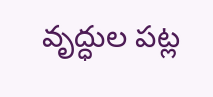వృద్ధుల పట్ల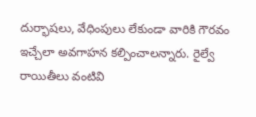దుర్భాషలు, వేధింపులు లేకుండా వారికి గౌరవం ఇచ్చేలా అవగాహన కల్పించాలన్నారు. రైల్వే రాయితీలు వంటివి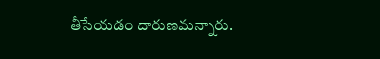తీసేయడం దారుణమన్నారు.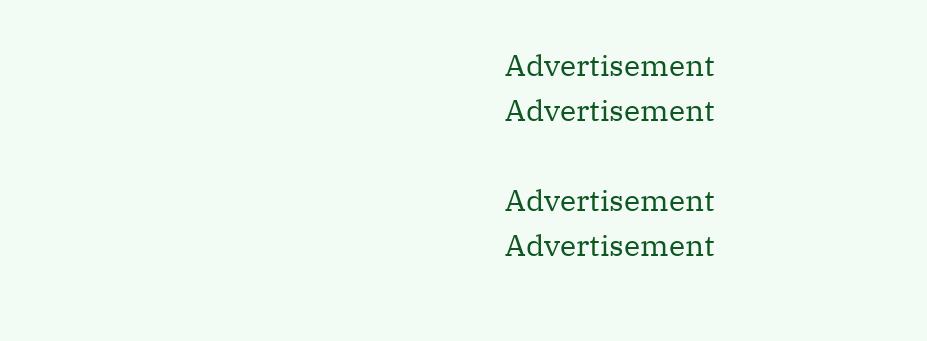Advertisement
Advertisement

Advertisement
Advertisement